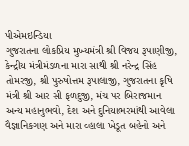પીએમઇન્ડિયા
ગુજરાતના લોકપ્રિય મુખ્યમંત્રી શ્રી વિજય રૂપાણીજી, કેન્દ્રીય મંત્રીમંડળના મારા સાથી શ્રી નરેન્દ્ર સિંહ તોમરજી, શ્રી પુરુષોત્તમ રૂપાલાજી, ગુજરાતના કૃષિ મંત્રી શ્રી આર સી ફળદુજી, મંચ પર બિરાજમાન અન્ય મહાનુભવો, દેશ અને દુનિયાભરમાંથી આવેલા વૈજ્ઞાનિકગણ અને મારા વ્હાલા ખેડૂત બહેનો અને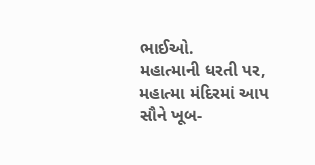ભાઈઓ.
મહાત્માની ધરતી પર, મહાત્મા મંદિરમાં આપ સૌને ખૂબ-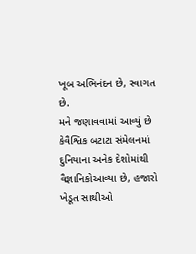ખૂબ અભિનંદન છે, સ્વાગત છે.
મને જણાવવામાં આવ્યું છે કેવૈશ્વિક બટાટા સંમેલનમાં દુનિયાના અનેક દેશોમાંથી વૈજ્ઞાનિકોઆવ્યા છે, હજારો ખેડૂત સાથીઓ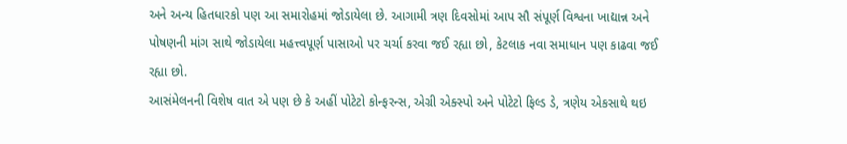અને અન્ય હિતધારકો પણ આ સમારોહમાં જોડાયેલા છે. આગામી ત્રણ દિવસોમાં આપ સૌ સંપૂર્ણ વિશ્વના ખાદ્યાન્ન અને પોષણની માંગ સાથે જોડાયેલા મહત્ત્વપૂર્ણ પાસાઓ પર ચર્ચા કરવા જઈ રહ્યા છો, કેટલાક નવા સમાધાન પણ કાઢવા જઈ રહ્યા છો.
આસંમેલનની વિશેષ વાત એ પણ છે કે અહીં પોટેટો કોન્ફરન્સ, એગ્રી એક્સ્પો અને પોટેટો ફિલ્ડ ડે, ત્રણેય એકસાથે થઇ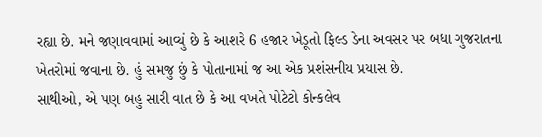રહ્યા છે. મને જણાવવામાં આવ્યું છે કે આશરે 6 હજાર ખેડૂતો ફિલ્ડ ડેના અવસર પર બધા ગુજરાતના ખેતરોમાં જવાના છે. હું સમજુ છું કે પોતાનામાં જ આ એક પ્રશંસનીય પ્રયાસ છે.
સાથીઓ, એ પણ બહુ સારી વાત છે કે આ વખતે પોટેટો કોન્કલેવ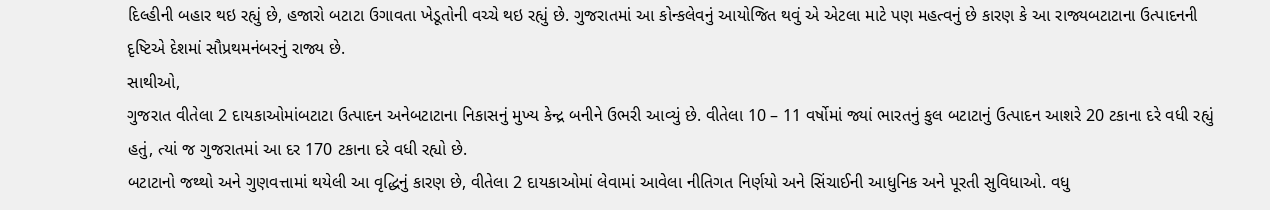દિલ્હીની બહાર થઇ રહ્યું છે, હજારો બટાટા ઉગાવતા ખેડૂતોની વચ્ચે થઇ રહ્યું છે. ગુજરાતમાં આ કોન્કલેવનું આયોજિત થવું એ એટલા માટે પણ મહત્વનું છે કારણ કે આ રાજ્યબટાટાના ઉત્પાદનની દૃષ્ટિએ દેશમાં સૌપ્રથમનંબરનું રાજ્ય છે.
સાથીઓ,
ગુજરાત વીતેલા 2 દાયકાઓમાંબટાટા ઉત્પાદન અનેબટાટાના નિકાસનું મુખ્ય કેન્દ્ર બનીને ઉભરી આવ્યું છે. વીતેલા 10 – 11 વર્ષોમાં જ્યાં ભારતનું કુલ બટાટાનું ઉત્પાદન આશરે 20 ટકાના દરે વધી રહ્યું હતું, ત્યાં જ ગુજરાતમાં આ દર 170 ટકાના દરે વધી રહ્યો છે.
બટાટાનો જથ્થો અને ગુણવત્તામાં થયેલી આ વૃદ્ધિનું કારણ છે, વીતેલા 2 દાયકાઓમાં લેવામાં આવેલા નીતિગત નિર્ણયો અને સિંચાઈની આધુનિક અને પૂરતી સુવિધાઓ. વધુ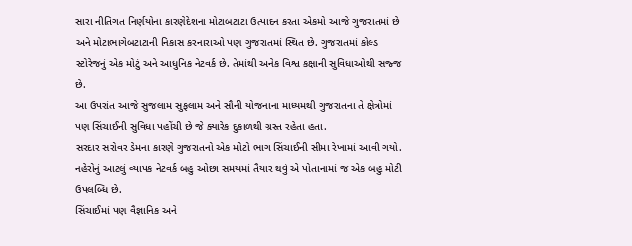સારા નીતિગત નિર્ણયોના કારણેદેશના મોટાબટાટા ઉત્પાદન કરતા એકમો આજે ગુજરાતમાં છે અને મોટાભાગેબટાટાની નિકાસ કરનારાઓ પણ ગુજરાતમાં સ્થિત છે. ગુજરાતમાં કોલ્ડ સ્ટોરેજનું એક મોટું અને આધુનિક નેટવર્ક છે. તેમાંથી અનેક વિશ્વ કક્ષાની સુવિધાઓથી સજ્જ છે.
આ ઉપરાંત આજે સુજલામ સુફલામ અને સૌની યોજનાના માધ્યમથી ગુજરાતના તે ક્ષેત્રોમાં પણ સિંચાઈની સુવિધા પહોંચી છે જે ક્યારેક દુકાળથી ગ્રસ્ત રહેતા હતા.
સરદાર સરોવર ડેમના કારણે ગુજરાતનો એક મોટો ભાગ સિંચાઈની સીમા રેખામાં આવી ગયો. નહેરોનું આટલું વ્યાપક નેટવર્ક બહુ ઓછા સમયમાં તૈયાર થવું એ પોતાનામાં જ એક બહુ મોટી ઉપલબ્ધિ છે.
સિંચાઈમાં પણ વૈજ્ઞાનિક અને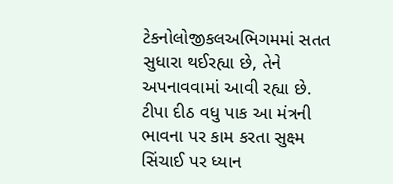ટેકનોલોજીકલઅભિગમમાં સતત સુધારા થઈરહ્યા છે, તેને અપનાવવામાં આવી રહ્યા છે. ટીપા દીઠ વધુ પાક આ મંત્રની ભાવના પર કામ કરતા સુક્ષ્મ સિંચાઈ પર ધ્યાન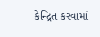કેન્દ્રિત કરવામાં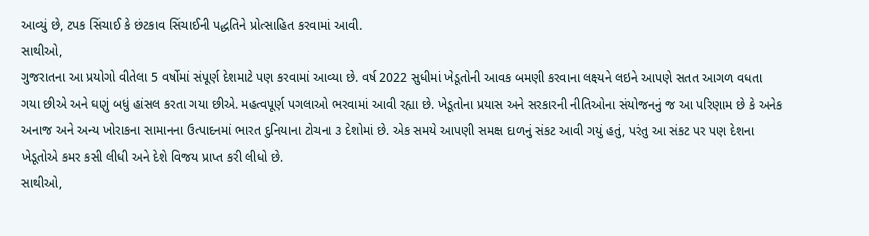આવ્યું છે, ટપક સિંચાઈ કે છંટકાવ સિંચાઈની પદ્ધતિને પ્રોત્સાહિત કરવામાં આવી.
સાથીઓ,
ગુજરાતના આ પ્રયોગો વીતેલા 5 વર્ષોમાં સંપૂર્ણ દેશમાટે પણ કરવામાં આવ્યા છે. વર્ષ 2022 સુધીમાં ખેડૂતોની આવક બમણી કરવાના લક્ષ્યને લઇને આપણે સતત આગળ વધતા ગયા છીએ અને ઘણું બધું હાંસલ કરતા ગયા છીએ. મહત્વપૂર્ણ પગલાઓ ભરવામાં આવી રહ્યા છે. ખેડૂતોના પ્રયાસ અને સરકારની નીતિઓના સંયોજનનું જ આ પરિણામ છે કે અનેક અનાજ અને અન્ય ખોરાકના સામાનના ઉત્પાદનમાં ભારત દુનિયાના ટોચના ૩ દેશોમાં છે. એક સમયે આપણી સમક્ષ દાળનું સંકટ આવી ગયું હતું, પરંતુ આ સંકટ પર પણ દેશના ખેડૂતોએ કમર કસી લીધી અને દેશે વિજય પ્રાપ્ત કરી લીધો છે.
સાથીઓ,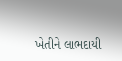ખેતીને લાભદાયી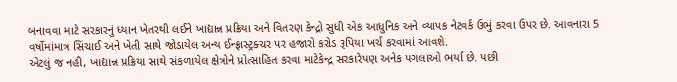બનાવવા માટે સરકારનું ધ્યાન ખેતરથી લઈને ખાદ્યાન્ન પ્રક્રિયા અને વિતરણ કેન્દ્રો સુધી એક આધુનિક અને વ્યાપક નેટવર્ક ઉભું કરવા ઉપર છે. આવનારા 5 વર્ષોમાંમાત્ર સિંચાઈ અને ખેતી સાથે જોડાયેલ અન્ય ઈન્ફ્રાસ્ટ્રક્ચર પર હજારો કરોડ રૂપિયા ખર્ચ કરવામાં આવશે.
એટલું જ નહી, ખાદ્યાન્ન પ્રક્રિયા સાથે સંકળાયેલ ક્ષેત્રોને પ્રોત્સાહિત કરવા માટેકેન્દ્ર સરકારેપણ અનેક પગલાઓ ભર્યા છે. પછી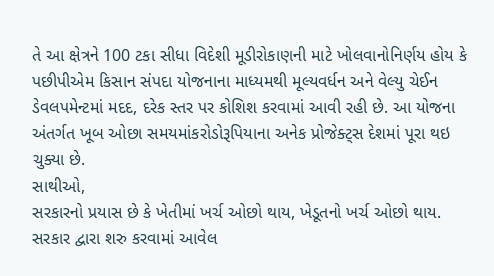તે આ ક્ષેત્રને 100 ટકા સીધા વિદેશી મૂડીરોકાણની માટે ખોલવાનોનિર્ણય હોય કે પછીપીએમ કિસાન સંપદા યોજનાના માધ્યમથી મૂલ્યવર્ધન અને વેલ્યુ ચેઈન ડેવલપમેન્ટમાં મદદ, દરેક સ્તર પર કોશિશ કરવામાં આવી રહી છે. આ યોજના અંતર્ગત ખૂબ ઓછા સમયમાંકરોડોરૂપિયાના અનેક પ્રોજેક્ટ્સ દેશમાં પૂરા થઇ ચુક્યા છે.
સાથીઓ,
સરકારનો પ્રયાસ છે કે ખેતીમાં ખર્ચ ઓછો થાય, ખેડૂતનો ખર્ચ ઓછો થાય. સરકાર દ્વારા શરુ કરવામાં આવેલ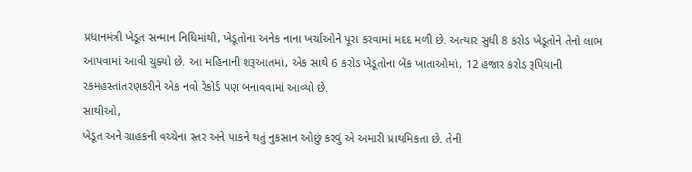પ્રધાનમંત્રી ખેડૂત સન્માન નિધિમાંથી, ખેડૂતોના અનેક નાના ખર્ચાઓને પૂરા કરવામાં મદદ મળી છે. અત્યાર સુધી 8 કરોડ ખેડૂતોને તેનો લાભ આપવામાં આવી ચુક્યો છે. આ મહિનાની શરૂઆતમાં, એક સાથે 6 કરોડ ખેડૂતોના બેંક ખાતાઓમાં, 12 હજાર કરોડ રૂપિયાની રકમહસ્તાંતરણકરીને એક નવો રેકોર્ડ પણ બનાવવામાં આવ્યો છે.
સાથીઓ,
ખેડૂત અને ગ્રાહકની વચ્ચેના સ્તર અને પાકને થતું નુકસાન ઓછું કરવું એ અમારી પ્રાથમિકતા છે. તેની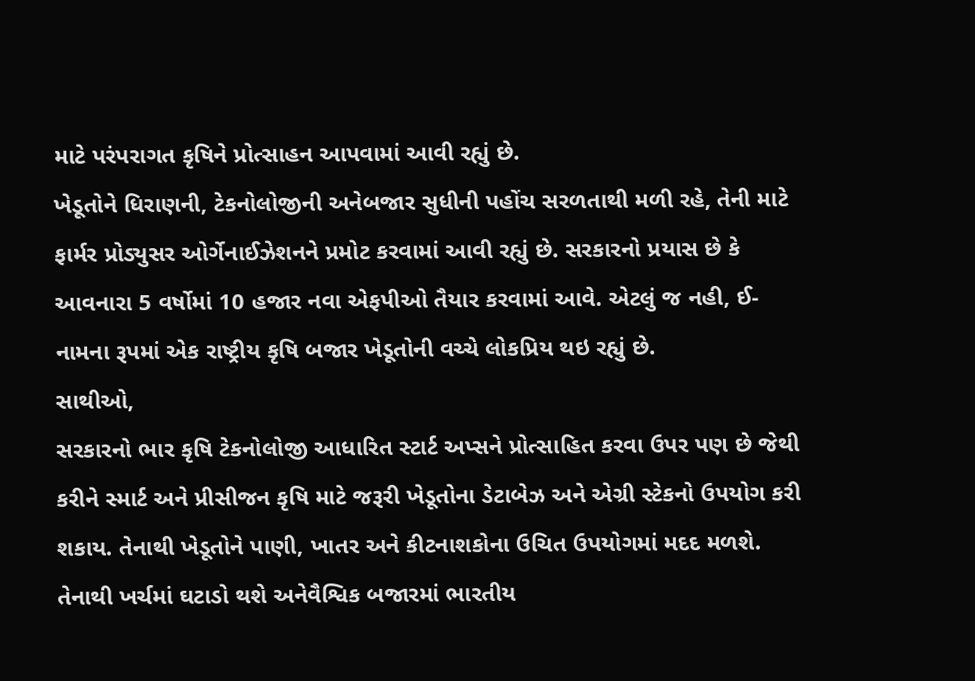માટે પરંપરાગત કૃષિને પ્રોત્સાહન આપવામાં આવી રહ્યું છે.
ખેડૂતોને ધિરાણની, ટેકનોલોજીની અનેબજાર સુધીની પહોંચ સરળતાથી મળી રહે, તેની માટે ફાર્મર પ્રોડ્યુસર ઓર્ગેનાઈઝેશનને પ્રમોટ કરવામાં આવી રહ્યું છે. સરકારનો પ્રયાસ છે કે આવનારા 5 વર્ષોમાં 10 હજાર નવા એફપીઓ તૈયાર કરવામાં આવે. એટલું જ નહી, ઈ-નામના રૂપમાં એક રાષ્ટ્રીય કૃષિ બજાર ખેડૂતોની વચ્ચે લોકપ્રિય થઇ રહ્યું છે.
સાથીઓ,
સરકારનો ભાર કૃષિ ટેકનોલોજી આધારિત સ્ટાર્ટ અપ્સને પ્રોત્સાહિત કરવા ઉપર પણ છે જેથી કરીને સ્માર્ટ અને પ્રીસીજન કૃષિ માટે જરૂરી ખેડૂતોના ડેટાબેઝ અને એગ્રી સ્ટેકનો ઉપયોગ કરી શકાય. તેનાથી ખેડૂતોને પાણી, ખાતર અને કીટનાશકોના ઉચિત ઉપયોગમાં મદદ મળશે. તેનાથી ખર્ચમાં ઘટાડો થશે અનેવૈશ્વિક બજારમાં ભારતીય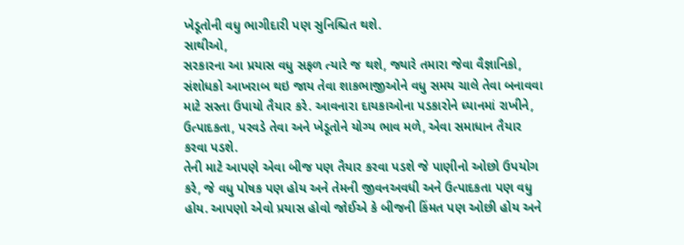ખેડૂતોની વધુ ભાગીદારી પણ સુનિશ્ચિત થશે.
સાથીઓ,
સરકારના આ પ્રયાસ વધુ સફળ ત્યારે જ થશે, જ્યારે તમારા જેવા વૈજ્ઞાનિકો, સંશોધકો આખરાબ થઇ જાય તેવા શાકભાજીઓને વધુ સમય ચાલે તેવા બનાવવા માટે સસ્તા ઉપાયો તૈયાર કરે. આવનારા દાયકાઓના પડકારોને ધ્યાનમાં રાખીને, ઉત્પાદકતા, પરવડે તેવા અને ખેડૂતોને યોગ્ય ભાવ મળે, એવા સમાધાન તૈયાર કરવા પડશે.
તેની માટે આપણે એવા બીજ પણ તૈયાર કરવા પડશે જે પાણીનો ઓછો ઉપયોગ કરે, જે વધુ પોષક પણ હોય અને તેમની જીવનઅવધી અને ઉત્પાદકતા પણ વધુ હોય. આપણો એવો પ્રયાસ હોવો જોઈએ કે બીજની કિંમત પણ ઓછી હોય અને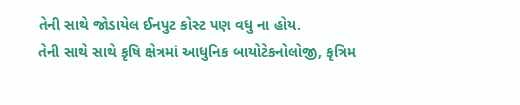તેની સાથે જોડાયેલ ઈનપુટ કોસ્ટ પણ વધુ ના હોય.
તેની સાથે સાથે કૃષિ ક્ષેત્રમાં આધુનિક બાયોટેકનોલોજી, કૃત્રિમ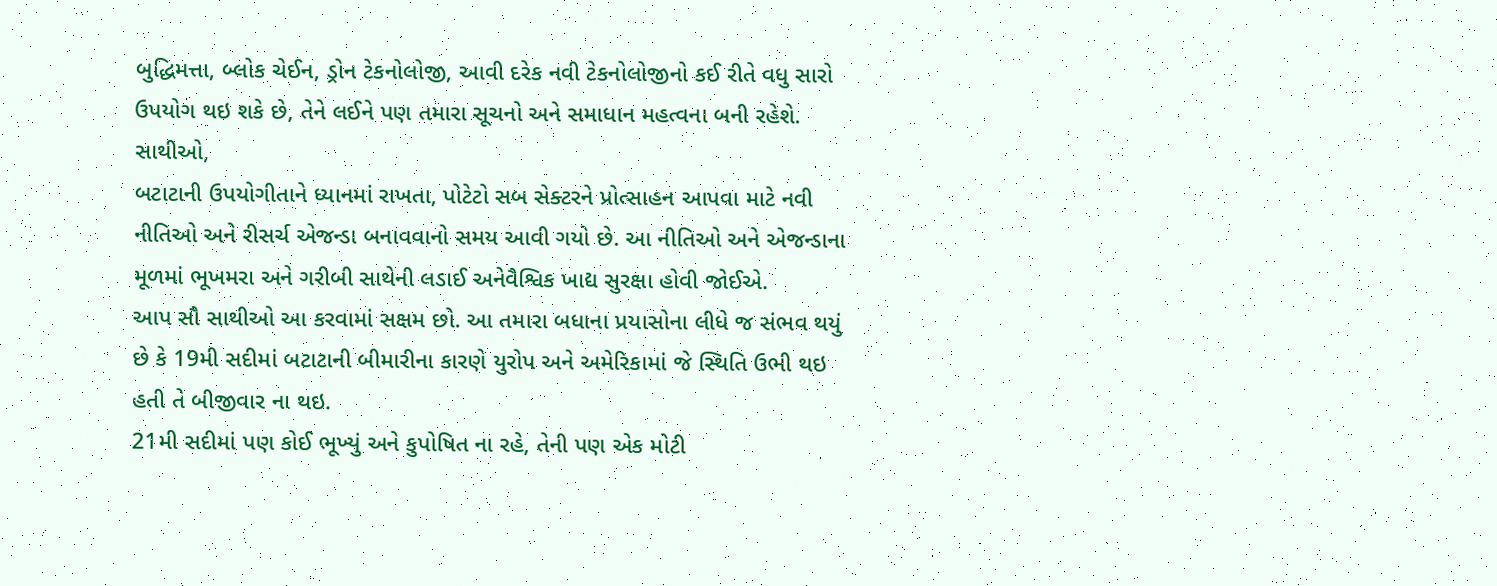બુદ્ધિમત્તા, બ્લોક ચેઈન, ડ્રોન ટેકનોલોજી, આવી દરેક નવી ટેકનોલોજીનો કઈ રીતે વધુ સારો ઉપયોગ થઇ શકે છે, તેને લઈને પણ તમારા સૂચનો અને સમાધાન મહત્વના બની રહેશે.
સાથીઓ,
બટાટાની ઉપયોગીતાને ધ્યાનમાં રાખતા, પોટેટો સબ સેક્ટરને પ્રોત્સાહન આપવા માટે નવી નીતિઓ અને રીસર્ચ એજન્ડા બનાવવાનો સમય આવી ગયો છે. આ નીતિઓ અને એજન્ડાના મૂળમાં ભૂખમરા અને ગરીબી સાથેની લડાઈ અનેવૈશ્વિક ખાદ્ય સુરક્ષા હોવી જોઈએ.
આપ સૌ સાથીઓ આ કરવામાં સક્ષમ છો. આ તમારા બધાના પ્રયાસોના લીધે જ સંભવ થયું છે કે 19મી સદીમાં બટાટાની બીમારીના કારણે યુરોપ અને અમેરિકામાં જે સ્થિતિ ઉભી થઇ હતી તે બીજીવાર ના થઇ.
21મી સદીમાં પણ કોઈ ભૂખ્યું અને કુપોષિત ના રહે, તેની પણ એક મોટી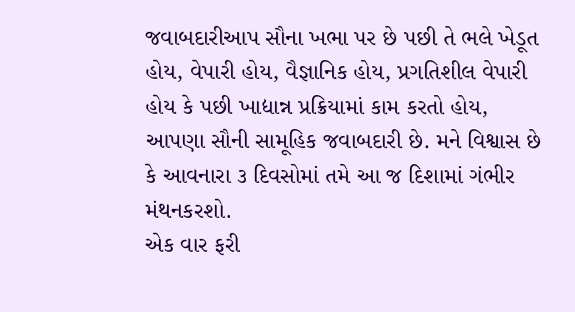જવાબદારીઆપ સૌના ખભા પર છે પછી તે ભલે ખેડૂત હોય, વેપારી હોય, વૈજ્ઞાનિક હોય, પ્રગતિશીલ વેપારી હોય કે પછી ખાદ્યાન્ન પ્રક્રિયામાં કામ કરતો હોય, આપણા સૌની સામૂહિક જવાબદારી છે. મને વિશ્વાસ છે કે આવનારા ૩ દિવસોમાં તમે આ જ દિશામાં ગંભીર મંથનકરશો.
એક વાર ફરી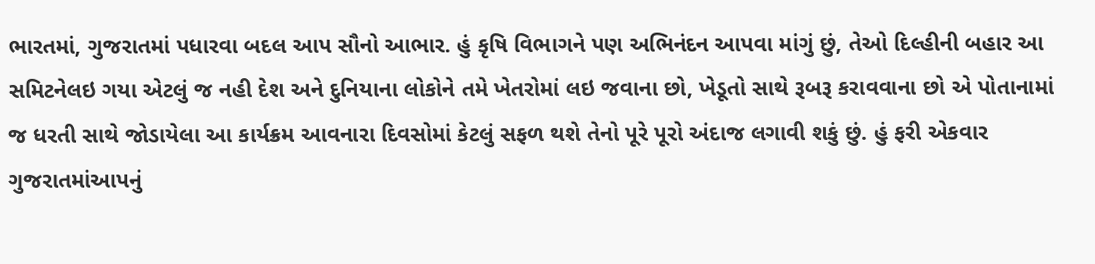ભારતમાં, ગુજરાતમાં પધારવા બદલ આપ સૌનો આભાર. હું કૃષિ વિભાગને પણ અભિનંદન આપવા માંગું છું, તેઓ દિલ્હીની બહાર આ સમિટનેલઇ ગયા એટલું જ નહી દેશ અને દુનિયાના લોકોને તમે ખેતરોમાં લઇ જવાના છો, ખેડૂતો સાથે રૂબરૂ કરાવવાના છો એ પોતાનામાં જ ધરતી સાથે જોડાયેલા આ કાર્યક્રમ આવનારા દિવસોમાં કેટલું સફળ થશે તેનો પૂરે પૂરો અંદાજ લગાવી શકું છું. હું ફરી એકવાર ગુજરાતમાંઆપનું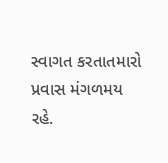સ્વાગત કરતાતમારો પ્રવાસ મંગળમય રહે.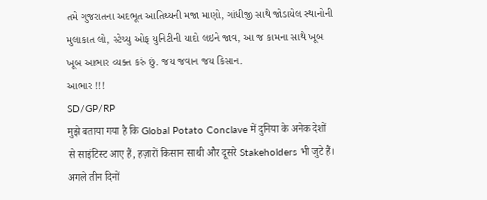તમે ગુજરાતના અદભૂત આતિથ્યની મજા માણો, ગાંધીજી સાથે જોડાયેલ સ્થાનોની મુલાકાત લો, સ્ટેચ્યુ ઓફ યુનિટીની યાદો લઇને જાવ, આ જ કામના સાથે ખૂબ ખૂબ આભાર વ્યક્ત કરું છું. જય જવાન જય કિસાન.
આભાર !!!
SD/GP/RP
मुझे बताया गया है कि Global Potato Conclave में दुनिया के अनेक देशों से साइंटिस्ट आए हैं, हज़ारों किसान साथी और दूसरे Stakeholders भी जुटे हैं। अगले तीन दिनों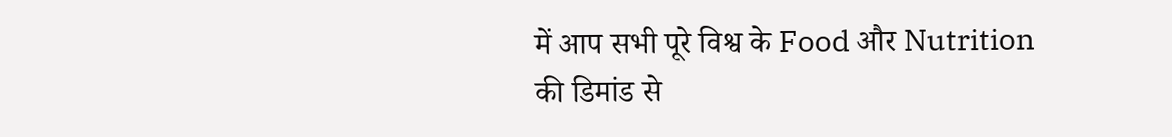में आप सभी पूरे विश्व के Food और Nutrition की डिमांड से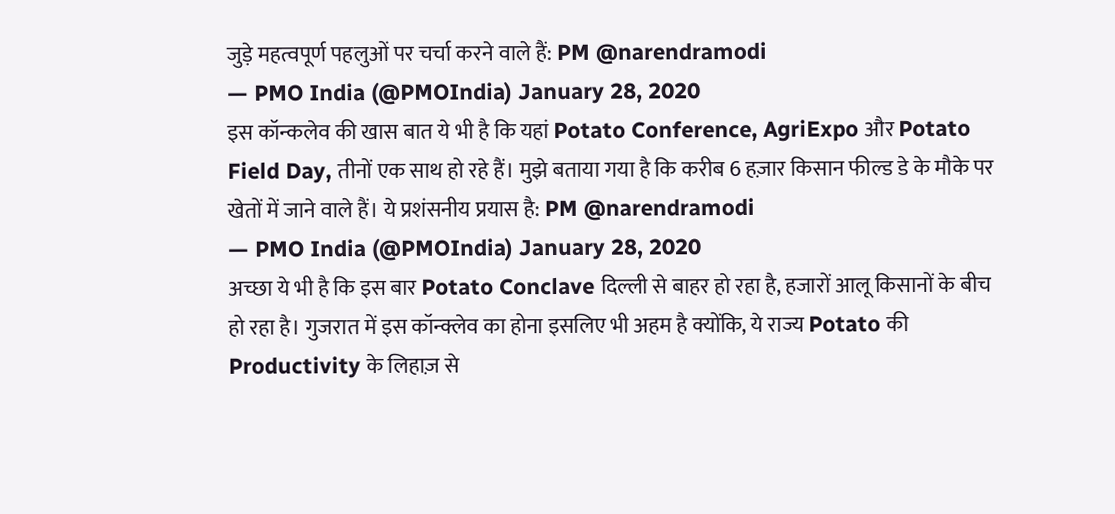जुड़े महत्वपूर्ण पहलुओं पर चर्चा करने वाले हैं: PM @narendramodi
— PMO India (@PMOIndia) January 28, 2020
इस कॉन्कलेव की खास बात ये भी है कि यहां Potato Conference, AgriExpo और Potato Field Day, तीनों एक साथ हो रहे हैं। मुझे बताया गया है कि करीब 6 हज़ार किसान फील्ड डे के मौके पर खेतों में जाने वाले हैं। ये प्रशंसनीय प्रयास है: PM @narendramodi
— PMO India (@PMOIndia) January 28, 2020
अच्छा ये भी है कि इस बार Potato Conclave दिल्ली से बाहर हो रहा है, हजारों आलू किसानों के बीच हो रहा है। गुजरात में इस कॉन्क्लेव का होना इसलिए भी अहम है क्योंकि, ये राज्य Potato की Productivity के लिहाज़ से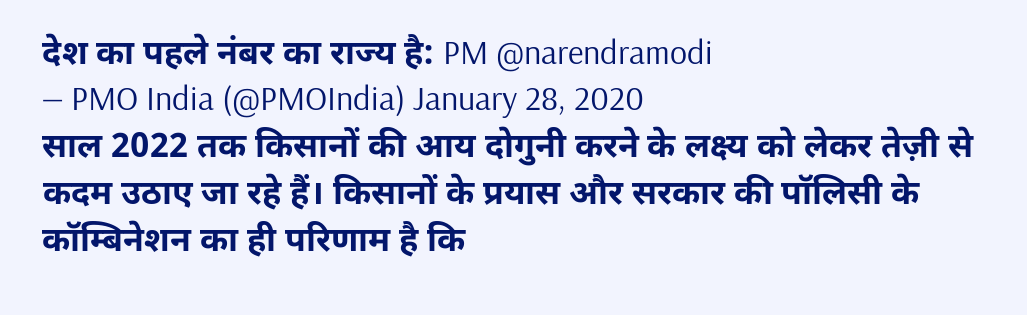देश का पहले नंबर का राज्य है: PM @narendramodi
— PMO India (@PMOIndia) January 28, 2020
साल 2022 तक किसानों की आय दोगुनी करने के लक्ष्य को लेकर तेज़ी से कदम उठाए जा रहे हैं। किसानों के प्रयास और सरकार की पॉलिसी के कॉम्बिनेशन का ही परिणाम है कि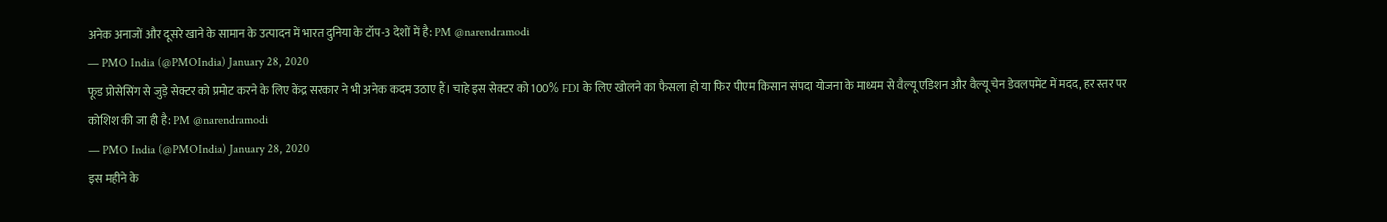अनेक अनाजों और दूसरे खाने के सामान के उत्पादन में भारत दुनिया के टॉप-3 देशों में है: PM @narendramodi
— PMO India (@PMOIndia) January 28, 2020
फूड प्रोसेसिंग से जुड़े सेक्टर को प्रमोट करने के लिए केंद्र सरकार ने भी अनेक कदम उठाए हैं। चाहे इस सेक्टर को 100% FDI के लिए खोलने का फैसला हो या फिर पीएम किसान संपदा योजना के माध्यम से वैल्यू एडिशन और वैल्यू चेन डेवलपमेंट में मदद, हर स्तर पर कोशिश की जा ही है: PM @narendramodi
— PMO India (@PMOIndia) January 28, 2020
इस महीने के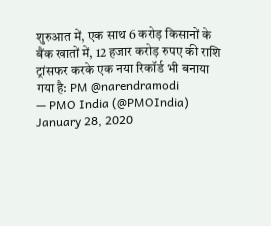शुरुआत में, एक साथ 6 करोड़ किसानों के बैंक खातों में, 12 हजार करोड़ रुपए की राशि ट्रांसफर करके एक नया रिकॉर्ड भी बनाया गया है: PM @narendramodi
— PMO India (@PMOIndia) January 28, 2020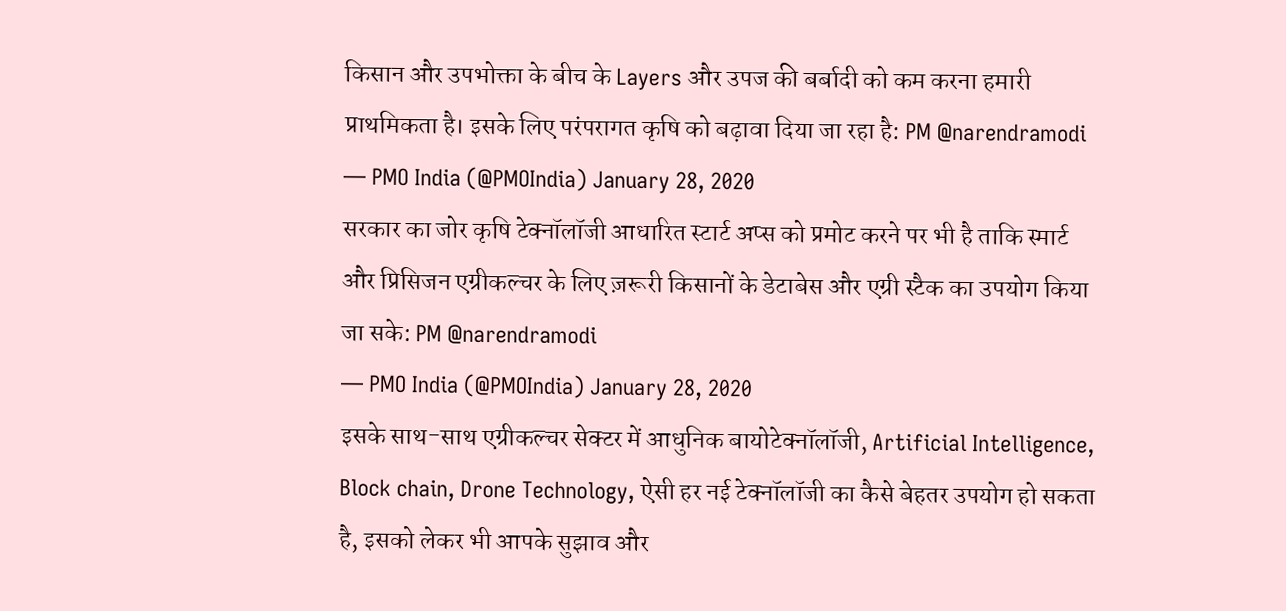किसान और उपभोक्ता के बीच के Layers और उपज की बर्बादी को कम करना हमारी प्राथमिकता है। इसके लिए परंपरागत कृषि को बढ़ावा दिया जा रहा है: PM @narendramodi
— PMO India (@PMOIndia) January 28, 2020
सरकार का जोर कृषि टेक्नॉलॉजी आधारित स्टार्ट अप्स को प्रमोट करने पर भी है ताकि स्मार्ट और प्रिसिजन एग्रीकल्चर के लिए ज़रूरी किसानों के डेटाबेस और एग्री स्टैक का उपयोग किया जा सके: PM @narendramodi
— PMO India (@PMOIndia) January 28, 2020
इसके साथ-साथ एग्रीकल्चर सेक्टर में आधुनिक बायोटेक्नॉलॉजी, Artificial Intelligence, Block chain, Drone Technology, ऐसी हर नई टेक्नॉलॉजी का कैसे बेहतर उपयोग हो सकता है, इसको लेकर भी आपके सुझाव और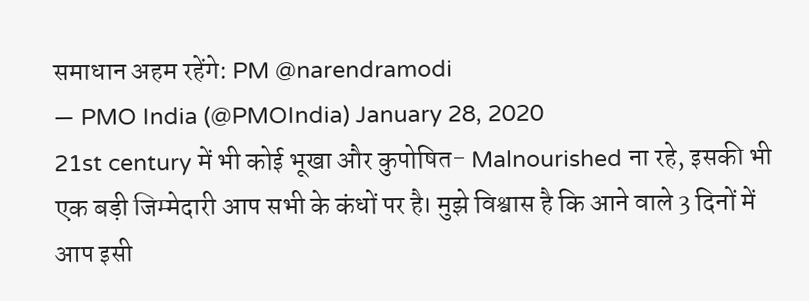समाधान अहम रहेंगे: PM @narendramodi
— PMO India (@PMOIndia) January 28, 2020
21st century में भी कोई भूखा और कुपोषित- Malnourished ना रहे, इसकी भी एक बड़ी जिम्मेदारी आप सभी के कंधों पर है। मुझे विश्वास है कि आने वाले 3 दिनों में आप इसी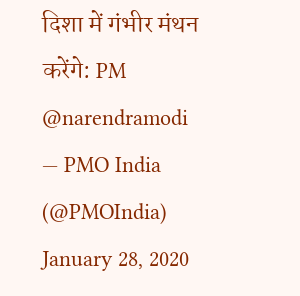दिशा में गंभीर मंथन करेंगे: PM @narendramodi
— PMO India (@PMOIndia) January 28, 2020